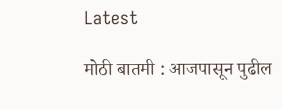Latest

मोठी बातमी : आजपासून पुढील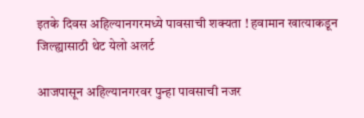इतके दिवस अहिल्यानगरमध्ये पावसाची शक्यता ! हवामान खात्याकडून जिल्ह्यासाठी थेट येलो अलर्ट

आजपासून अहिल्यानगरवर पुन्हा पावसाची नजर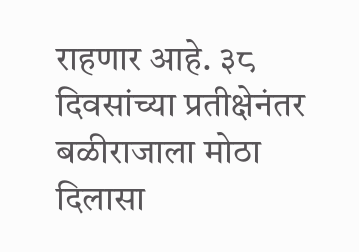राहणार आहे. ३८ दिवसांच्या प्रतीक्षेनंतर बळीराजाला मोठा दिलासा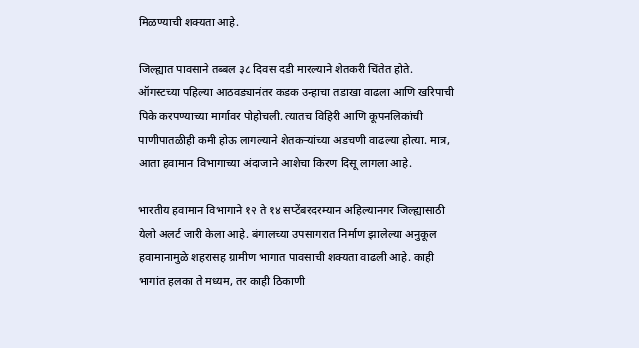मिळण्याची शक्यता आहे.

जिल्ह्यात पावसाने तब्बल ३८ दिवस दडी मारल्याने शेतकरी चिंतेत होते. ऑगस्टच्या पहिल्या आठवड्यानंतर कडक उन्हाचा तडाखा वाढला आणि खरिपाची पिके करपण्याच्या मार्गावर पोहोचली. त्यातच विहिरी आणि कूपनलिकांची पाणीपातळीही कमी होऊ लागल्याने शेतकऱ्यांच्या अडचणी वाढल्या होत्या. मात्र, आता हवामान विभागाच्या अंदाजाने आशेचा किरण दिसू लागला आहे.

भारतीय हवामान विभागाने १२ ते १४ सप्टेंबरदरम्यान अहिल्यानगर जिल्ह्यासाठी येलो अलर्ट जारी केला आहे. बंगालच्या उपसागरात निर्माण झालेल्या अनुकूल हवामानामुळे शहरासह ग्रामीण भागात पावसाची शक्यता वाढली आहे. काही भागांत हलका ते मध्यम, तर काही ठिकाणी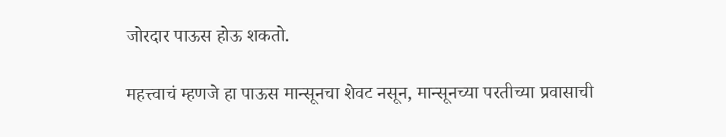जोरदार पाऊस होऊ शकतो.

महत्त्वाचं म्हणजे हा पाऊस मान्सूनचा शेवट नसून, मान्सूनच्या परतीच्या प्रवासाची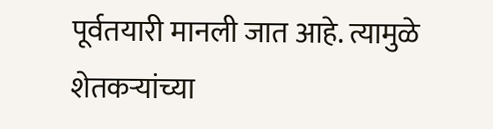पूर्वतयारी मानली जात आहे. त्यामुळे शेतकऱ्यांच्या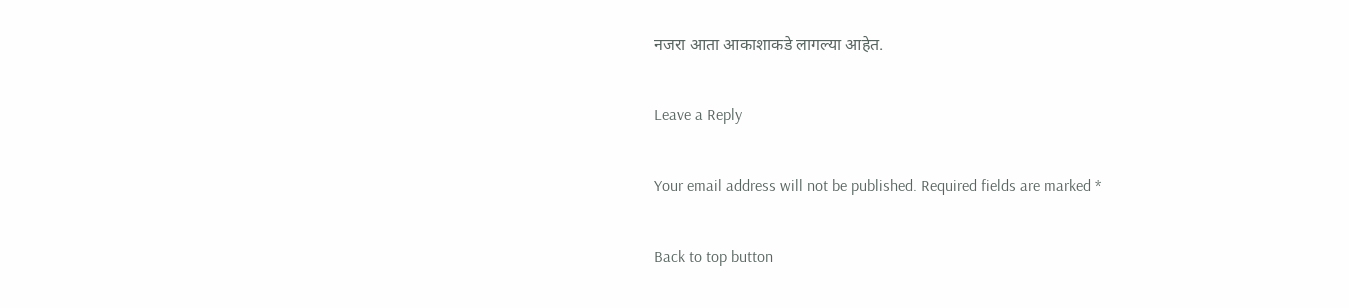नजरा आता आकाशाकडे लागल्या आहेत.

Leave a Reply

Your email address will not be published. Required fields are marked *

Back to top button